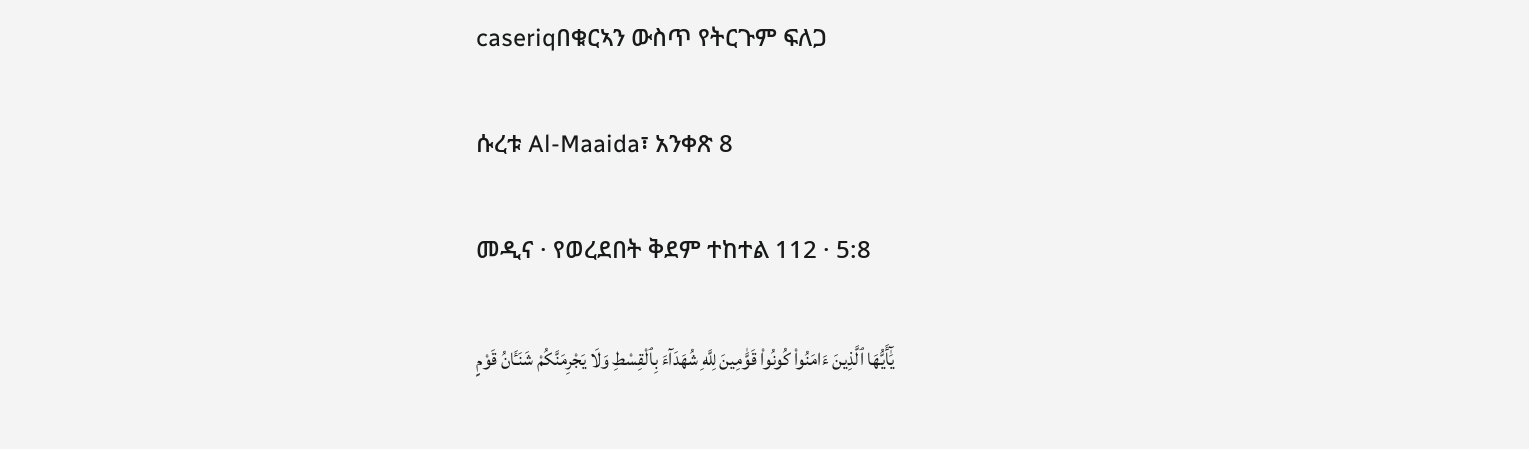caseriqበቁርኣን ውስጥ የትርጉም ፍለጋ

ሱረቱ Al-Maaida፣ አንቀጽ 8

መዲና · የወረደበት ቅደም ተከተል 112 · 5:8

يَٰٓأَيُّهَا ٱلَّذِينَ ءَامَنُوا۟ كُونُوا۟ قَوَّٰمِينَ لِلَّهِ شُهَدَآءَ بِٱلْقِسْطِ وَلَا يَجْرِمَنَّكُمْ شَنَـَٔانُ قَوْمٍ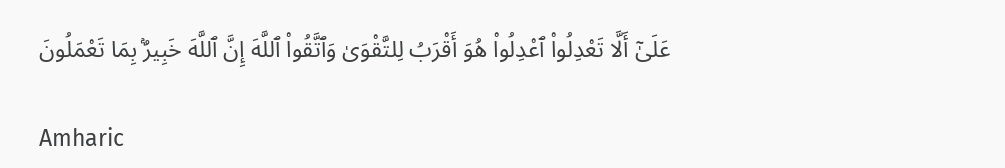عَلَىٰٓ أَلَّا تَعْدِلُوا۟ ٱعْدِلُوا۟ هُوَ أَقْرَبُ لِلتَّقْوَىٰ وَٱتَّقُوا۟ ٱللَّهَ إِنَّ ٱللَّهَ خَبِيرٌۢ بِمَا تَعْمَلُونَ

Amharic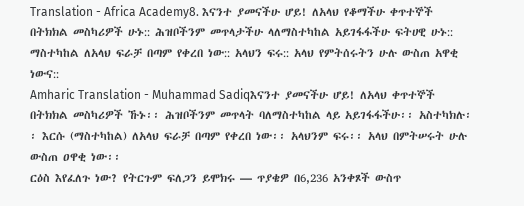Translation - Africa Academy8. እናንተ ያመናችሁ ሆይ! ለአላህ የቆማችሁ ቀጥተኞች በትክክል መስካሪዎች ሁኑ:: ሕዝቦችንም መጥላታችሁ ላለማስተካከል አይገፋፋችሁ ፍትሀዊ ሁኑ:: ማስተካከል ለአላህ ፍራቻ በጣም የቀረበ ነው:: አላህን ፍሩ:: አላህ የምትሰሩትን ሁሉ ውስጠ አዋቂ ነውና::
Amharic Translation - Muhammad Sadiqእናንተ ያመናችሁ ሆይ! ለአላህ ቀጥተኞች በትክክል መስካሪዎች ኹኑ፡፡ ሕዝቦችንም መጥላት ባለማስተካከል ላይ አይገፋፋችሁ፡፡ አስተካክሉ፡፡ እርሱ (ማስተካከል) ለአላህ ፍራቻ በጣም የቀረበ ነው፡፡ አላህንም ፍሩ፡፡ አላህ በምትሠሩት ሁሉ ውስጠ ዐዋቂ ነው፡፡
ርዕስ እየፈለጉ ነው? የትርጉም ፍለጋን ይሞክሩ — ጥያቄዎ በ6,236 አንቀጾች ውስጥ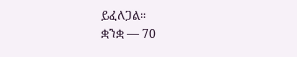ይፈለጋል።
ቋንቋ — 70